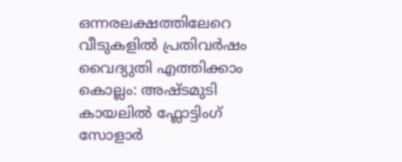ഒന്നരലക്ഷത്തിലേറെ വീടുകളിൽ പ്രതിവർഷം വൈദ്യുതി എത്തിക്കാം
കൊല്ലം: അഷ്ടമുടി കായലിൽ ഫ്ലോട്ടിംഗ് സോളാർ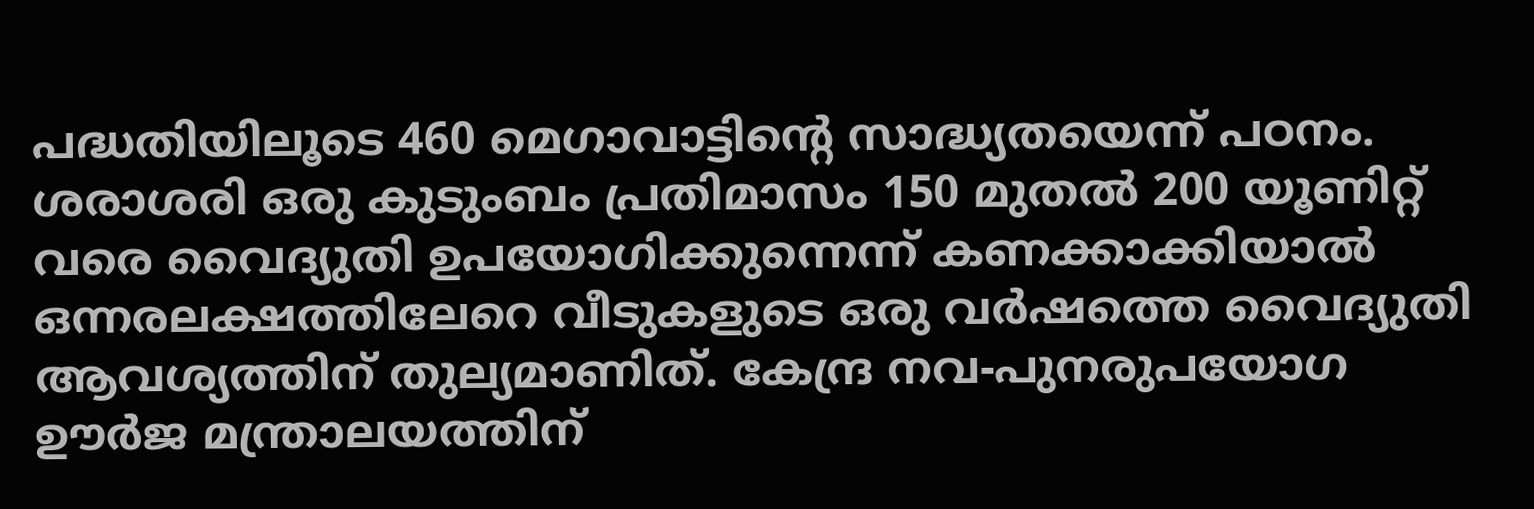പദ്ധതിയിലൂടെ 460 മെഗാവാട്ടിന്റെ സാദ്ധ്യതയെന്ന് പഠനം. ശരാശരി ഒരു കുടുംബം പ്രതിമാസം 150 മുതൽ 200 യൂണിറ്റ് വരെ വൈദ്യുതി ഉപയോഗിക്കുന്നെന്ന് കണക്കാക്കിയാൽ ഒന്നരലക്ഷത്തിലേറെ വീടുകളുടെ ഒരു വർഷത്തെ വൈദ്യുതി ആവശ്യത്തിന് തുല്യമാണിത്. കേന്ദ്ര നവ-പുനരുപയോഗ ഊർജ മന്ത്രാലയത്തിന്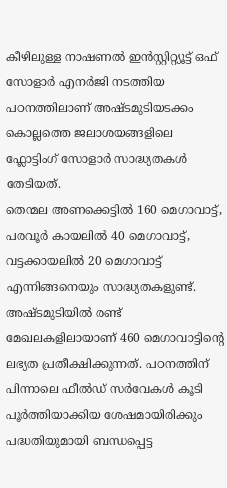കീഴിലുള്ള നാഷണൽ ഇൻസ്റ്റിറ്റ്യൂട്ട് ഒഫ് സോളാർ എനർജി നടത്തിയ പഠനത്തിലാണ് അഷ്ടമുടിയടക്കം കൊല്ലത്തെ ജലാശയങ്ങളിലെ ഫ്ലോട്ടിംഗ് സോളാർ സാദ്ധ്യതകൾ തേടിയത്.
തെന്മല അണക്കെട്ടിൽ 160 മെഗാവാട്ട്, പരവൂർ കായലിൽ 40 മെഗാവാട്ട്, വട്ടക്കായലിൽ 20 മെഗാവാട്ട് എന്നിങ്ങനെയും സാദ്ധ്യതകളുണ്ട്. അഷ്ടമുടിയിൽ രണ്ട് മേഖലകളിലായാണ് 460 മെഗാവാട്ടിന്റെ ലഭ്യത പ്രതീക്ഷിക്കുന്നത്. പഠനത്തിന് പിന്നാലെ ഫീൽഡ് സർവേകൾ കൂടി പൂർത്തിയാക്കിയ ശേഷമായിരിക്കും പദ്ധതിയുമായി ബന്ധപ്പെട്ട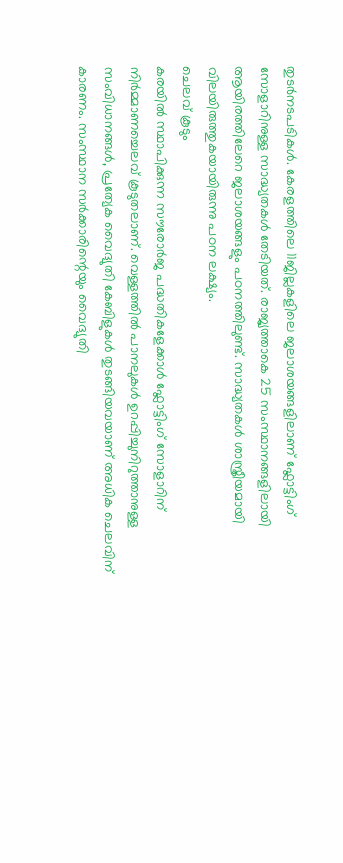തുടർനടപടികൾ. കേരളത്തിലെ 11ജില്ലകളിലെ ജലാശയങ്ങളിലാണ് ഫ്ലോട്ടിംഗ് സോളാറിനുള്ള സാദ്ധ്യതകൾ തേടിയത്. രാജ്യത്താകെ 25 സംസ്ഥാനങ്ങളിലായി ആയിരത്തിലേറെ ജലാശയങ്ങളും പഠനത്തിലുണ്ട്. സാദ്ധ്യതകൾ ശാസ്ത്രീയമായി വിലയിരുത്തുകയായിരുന്നു പഠന ലക്ഷ്യം.
ചെലവ് കൂടും
കരയിൽ സ്ഥാപിക്കുന്ന സൗരോർജ പദ്ധതികളേക്കാൾ ഫ്ലോട്ടിംഗ് സോളാറിന് നിർമ്മാണച്ചെലവ് കൂടുതലാണ്. വെള്ളത്തിൽ പാനലുകൾ ഉറപ്പിച്ചുനിറുത്താനുള്ള സംവിധാനങ്ങൾ, പ്രത്യേക വൈദ്യുതി കേബിളുകൾ തുടങ്ങിയവയാണ് അധിക ചെലവിന് കാരണം. സംസ്ഥാന സർക്കാരിന്റെയും വൈദ്യുതി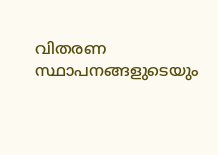വിതരണ സ്ഥാപനങ്ങളുടെയും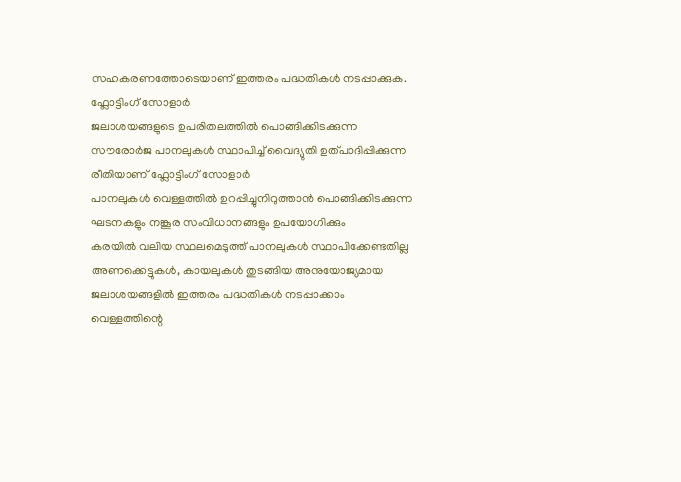സഹകരണത്തോടെയാണ് ഇത്തരം പദ്ധതികൾ നടപ്പാക്കുക.
ഫ്ലോട്ടിംഗ് സോളാർ
ജലാശയങ്ങളുടെ ഉപരിതലത്തിൽ പൊങ്ങിക്കിടക്കുന്ന സൗരോർജ പാനലുകൾ സ്ഥാപിച്ച് വൈദ്യുതി ഉത്പാദിപ്പിക്കുന്ന രീതിയാണ് ഫ്ലോട്ടിംഗ് സോളാർ
പാനലുകൾ വെള്ളത്തിൽ ഉറപ്പിച്ചുനിറുത്താൻ പൊങ്ങിക്കിടക്കുന്ന ഘടനകളും നങ്കൂര സംവിധാനങ്ങളും ഉപയോഗിക്കും
കരയിൽ വലിയ സ്ഥലമെടുത്ത് പാനലുകൾ സ്ഥാപിക്കേണ്ടതില്ല
അണക്കെട്ടുകൾ, കായലുകൾ തുടങ്ങിയ അനുയോജ്യമായ ജലാശയങ്ങളിൽ ഇത്തരം പദ്ധതികൾ നടപ്പാക്കാം
വെള്ളത്തിന്റെ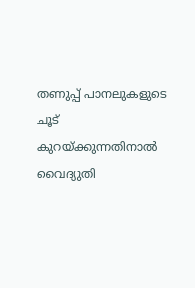തണുപ്പ് പാനലുകളുടെ ചൂട് കുറയ്ക്കുന്നതിനാൽ വൈദ്യുതി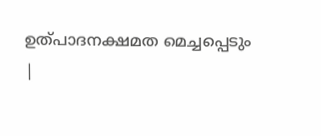ഉത്പാദനക്ഷമത മെച്ചപ്പെടും
|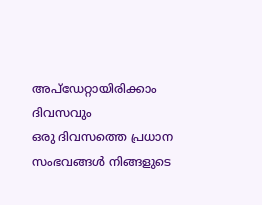അപ്ഡേറ്റായിരിക്കാം ദിവസവും
ഒരു ദിവസത്തെ പ്രധാന സംഭവങ്ങൾ നിങ്ങളുടെ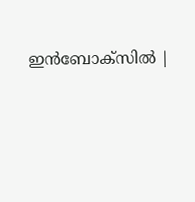ഇൻബോക്സിൽ |